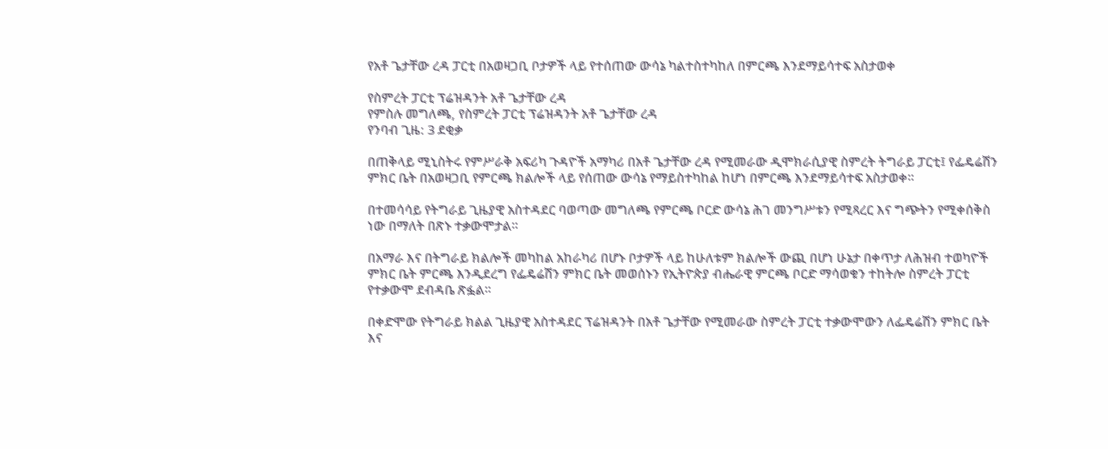የአቶ ጌታቸው ረዳ ፓርቲ በአወዛጋቢ ቦታዎች ላይ የተሰጠው ውሳኔ ካልተስተካከለ በምርጫ እንደማይሳተፍ አስታወቀ

የስምረት ፓርቲ ፕሬዝዳንት አቶ ጌታቸው ረዳ
የምስሉ መግለጫ, የስምረት ፓርቲ ፕሬዝዳንት አቶ ጌታቸው ረዳ
የንባብ ጊዜ: 3 ደቂቃ

በጠቅላይ ሚኒስትሩ የምሥራቅ አፍሪካ ጉዳዮች አማካሪ በአቶ ጌታቸው ረዳ የሚመራው ዲሞክራሲያዊ ስምረት ትግራይ ፓርቲ፤ የፌዴሬሽን ምክር ቤት በአወዛጋቢ የምርጫ ክልሎች ላይ የሰጠው ውሳኔ የማይስተካከል ከሆነ በምርጫ እንደማይሳተፍ አስታወቀ።

በተመሳሳይ የትግራይ ጊዜያዊ አስተዳደር ባወጣው መግለጫ የምርጫ ቦርድ ውሳኔ ሕገ መንግሥቱን የሚጻረር እና ግጭትን የሚቀሰቅስ ነው በማለት በጽኑ ተቃውሞታል።

በአማራ እና በትግራይ ክልሎች መካከል አከራካሪ በሆኑ ቦታዎች ላይ ከሁለቱም ክልሎች ውጪ በሆነ ሁኔታ በቀጥታ ለሕዝብ ተወካዮች ምክር ቤት ምርጫ እንዲደረግ የፌዴሬሽን ምክር ቤት መወሰኑን የኢትዮጵያ ብሔራዊ ምርጫ ቦርድ ማሳወቁን ተከትሎ ስምረት ፓርቲ የተቃውሞ ደብዳቤ ጽፏል።

በቀድሞው የትግራይ ክልል ጊዜያዊ አስተዳደር ፕሬዝዳንት በአቶ ጌታቸው የሚመራው ስምረት ፓርቲ ተቃውሞውን ለፌዴሬሽን ምክር ቤት እና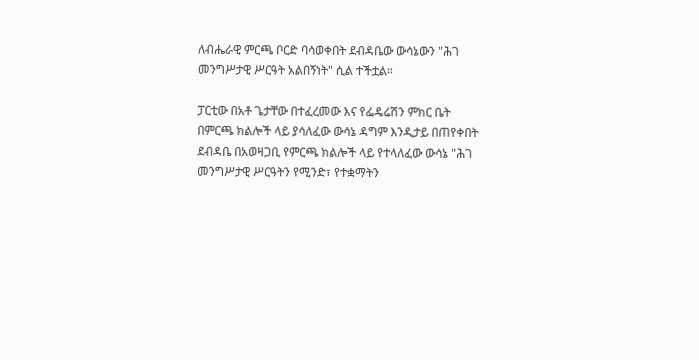ለብሔራዊ ምርጫ ቦርድ ባሳወቀበት ደብዳቤው ውሳኔውን "ሕገ መንግሥታዊ ሥርዓት አልበኝነት" ሲል ተችቷል።

ፓርቲው በአቶ ጌታቸው በተፈረመው እና የፌዴሬሽን ምክር ቤት በምርጫ ክልሎች ላይ ያሳለፈው ውሳኔ ዳግም እንዲታይ በጠየቀበት ደብዳቤ በአወዛጋቢ የምርጫ ክልሎች ላይ የተላለፈው ውሳኔ "ሕገ መንግሥታዊ ሥርዓትን የሚንድ፣ የተቋማትን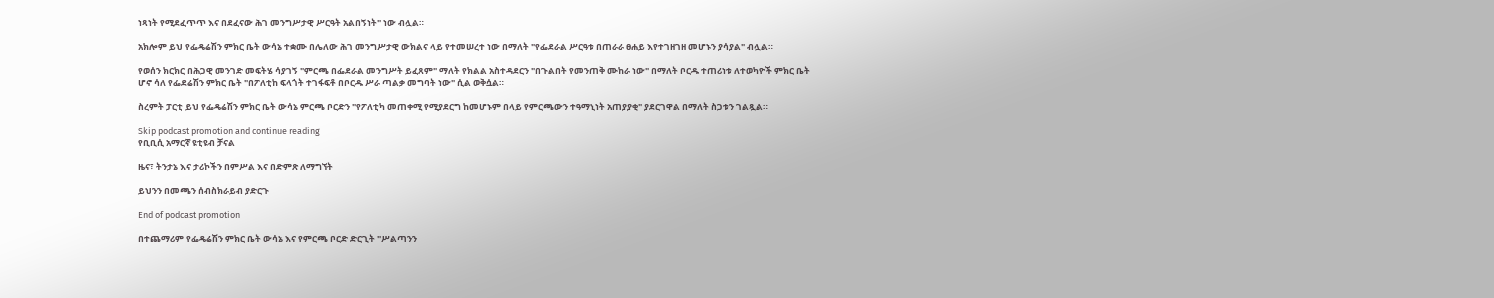ነጻነት የሚደፈጥጥ እና በደፈናው ሕገ መንግሥታዊ ሥርዓት አልበኝነት" ነው ብሏል።

አክሎም ይህ የፌዴሬሽን ምክር ቤት ውሳኔ ተቋሙ በሌለው ሕገ መንግሥታዊ ውክልና ላይ የተመሠረተ ነው በማለት "የፌደራል ሥርዓቱ በጠራራ ፀሐይ እየተገዘገዘ መሆኑን ያሳያል" ብሏል።

የወሰን ክርክር በሕጋዊ መንገድ መፍትሄ ሳያገኝ "ምርጫ በፌደራል መንግሥት ይፈጸም" ማለት የክልል አስተዳደርን "በጉልበት የመንጠቅ ሙከራ ነው" በማለት ቦርዱ ተጠሪነቱ ለተወካዮች ምክር ቤት ሆኖ ሳለ የፌደሬሽን ምክር ቤት "በፖለቲከ ፍላጎት ተገፋፍቶ በቦርዱ ሥራ ጣልቃ መግባት ነው" ሲል ወቅሷል።

ስረምት ፓርቲ ይህ የፌዴሬሽን ምክር ቤት ውሳኔ ምርጫ ቦርድን "የፖለቲካ መጠቀሚ የሚያደርግ ከመሆኑም በላይ የምርጫውን ተዓማኒነት አጠያያቂ" ያደርገዋል በማለት ስጋቱን ገልጿል።

Skip podcast promotion and continue reading
የቢቢሲ አማርኛ ዩቲዩብ ቻናል

ዜና፣ ትንታኔ እና ታሪኮችን በምሥል እና በድምጽ ለማግኘት

ይህንን በመጫን ሰብስክራይብ ያድርጉ

End of podcast promotion

በተጨማሪም የፌዴሬሽን ምክር ቤት ውሳኔ እና የምርጫ ቦርድ ድርጊት "ሥልጣንን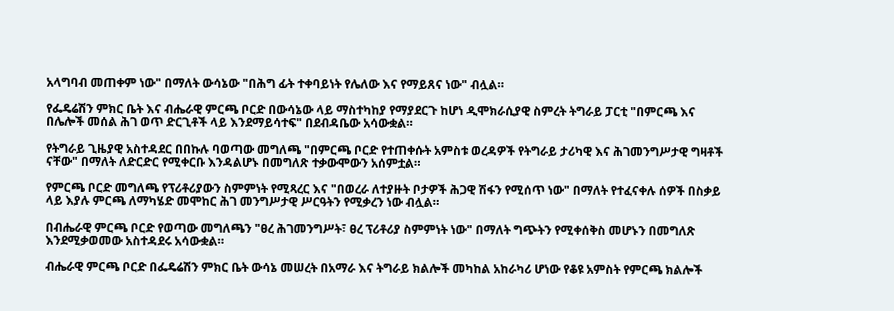አላግባብ መጠቀም ነው" በማለት ውሳኔው "በሕግ ፊት ተቀባይነት የሌለው እና የማይጸና ነው" ብሏል።

የፌዴሬሽን ምክር ቤት እና ብሔራዊ ምርጫ ቦርድ በውሳኔው ላይ ማስተካከያ የማያደርጉ ከሆነ ዲሞክራሲያዊ ስምረት ትግራይ ፓርቲ "በምርጫ እና በሌሎች መሰል ሕገ ወጥ ድርጊቶች ላይ እንደማይሳተፍ" በደብዳቤው አሳውቋል።

የትግራይ ጊዜያዊ አስተዳደር በበኩሉ ባወጣው መግለጫ "በምርጫ ቦርድ የተጠቀሱት አምስቱ ወረዳዎች የትግራይ ታሪካዊ እና ሕገመንግሥታዊ ግዛቶች ናቸው" በማለት ለድርድር የሚቀርቡ እንዳልሆኑ በመግለጽ ተቃውሞውን አሰምቷል።

የምርጫ ቦርድ መግለጫ የፕሪቶሪያውን ስምምነት የሚጻረር እና "በወረራ ለተያዙት ቦታዎች ሕጋዊ ሽፋን የሚሰጥ ነው" በማለት የተፈናቀሉ ሰዎች በስቃይ ላይ እያሉ ምርጫ ለማካሄድ መሞከር ሕገ መንግሥታዊ ሥርዓትን የሚቃረን ነው ብሏል።

በብሔራዊ ምርጫ ቦርድ የወጣው መግለጫን "ፀረ ሕገመንግሥት፣ ፀረ ፕሪቶሪያ ስምምነት ነው" በማለት ግጭትን የሚቀሰቅስ መሆኑን በመግለጽ እንደሚቃወመው አስተዳደሩ አሳውቋል።

ብሔራዊ ምርጫ ቦርድ በፌዴሬሽን ምክር ቤት ውሳኔ መሠረት በአማራ እና ትግራይ ክልሎች መካከል አከራካሪ ሆነው የቆዩ አምስት የምርጫ ክልሎች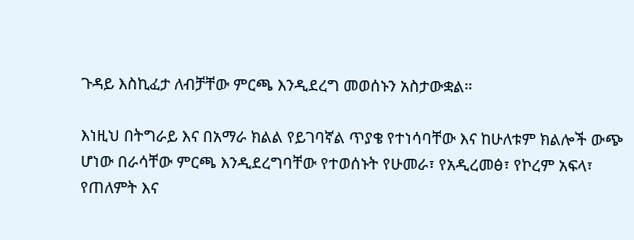ጉዳይ እስኪፈታ ለብቻቸው ምርጫ እንዲደረግ መወሰኑን አስታውቋል።

እነዚህ በትግራይ እና በአማራ ክልል የይገባኛል ጥያቄ የተነሳባቸው እና ከሁለቱም ክልሎች ውጭ ሆነው በራሳቸው ምርጫ እንዲደረግባቸው የተወሰኑት የሁመራ፣ የአዲረመፅ፣ የኮረም አፍላ፣ የጠለምት እና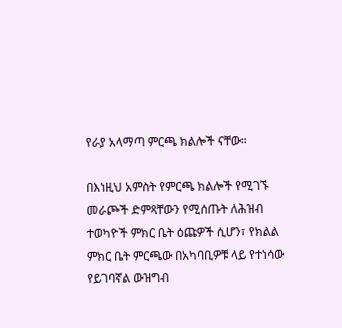የራያ አላማጣ ምርጫ ክልሎች ናቸው።

በእነዚህ አምስት የምርጫ ክልሎች የሚገኙ መራጮች ድምጻቸውን የሚሰጡት ለሕዝብ ተወካዮች ምክር ቤት ዕጩዎች ሲሆን፣ የክልል ምክር ቤት ምርጫው በአካባቢዎቹ ላይ የተነሳው የይገባኛል ውዝግብ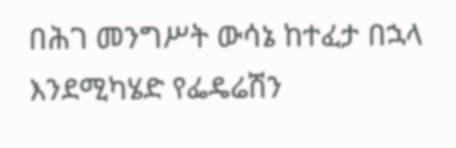በሕገ መንግሥት ውሳኔ ከተፈታ በኋላ እንደሚካሄድ የፌዴሬሽን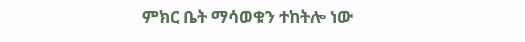ምክር ቤት ማሳወቁን ተከትሎ ነው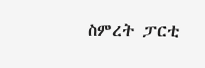ስምረት ፓርቲ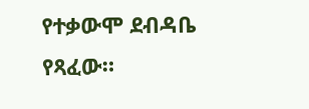የተቃውሞ ደብዳቤ የጻፈው።